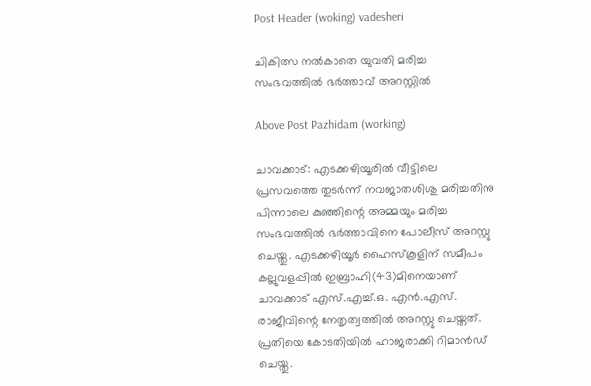Post Header (woking) vadesheri

ചികിത്സ നൽകാതെ യുവതി മരിച്ച സംഭവത്തിൽ ഭർത്താവ് അറസ്റ്റിൽ

Above Post Pazhidam (working)

ചാവക്കാട്: എടക്കഴിയൂരില്‍ വീട്ടിലെ പ്രസവത്തെ തുടര്‍ന്ന് നവജാതശിശു മരിച്ചതിനു പിന്നാലെ കുഞ്ഞിന്റെ അമ്മയും മരിച്ച സംഭവത്തില്‍ ഭര്‍ത്താവിനെ പോലീസ് അറസ്റ്റു ചെയ്തു. എടക്കഴിയൂര്‍ ഹൈസ്‌കൂളിന് സമീപം കല്ലുവളപ്പില്‍ ഇബ്രാഹി(43)മിനെയാണ് ചാവക്കാട് എസ്.എച്ച്.ഒ. എന്‍.എസ്. രാജീവിന്റെ നേതൃത്വത്തില്‍ അറസ്റ്റു ചെയ്തത്. പ്രതിയെ കോടതിയില്‍ ഹാജരാക്കി റിമാന്‍ഡ് ചെയ്തു.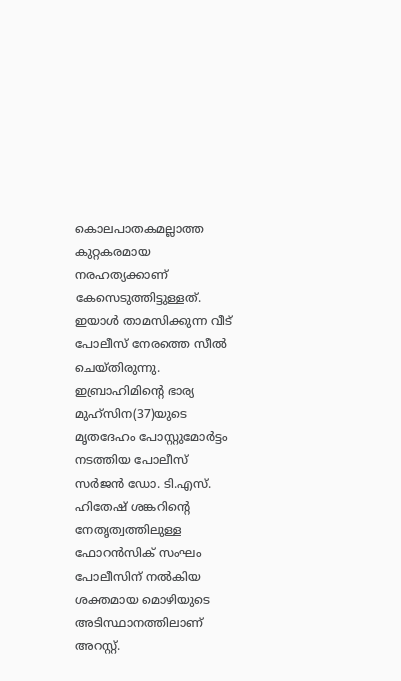കൊലപാതകമല്ലാത്ത കുറ്റകരമായ നരഹത്യക്കാണ് കേസെടുത്തിട്ടുള്ളത്. ഇയാള്‍ താമസിക്കുന്ന വീട് പോലീസ് നേരത്തെ സീല്‍ ചെയ്തിരുന്നു. ഇബ്രാഹിമിന്റെ ഭാര്യ മുഹ്സിന(37)യുടെ മൃതദേഹം പോസ്റ്റുമോര്‍ട്ടം നടത്തിയ പോലീസ് സര്‍ജന്‍ ഡോ. ടി.എസ്. ഹിതേഷ് ശങ്കറിന്റെ നേതൃത്വത്തിലുള്ള ഫോറന്‍സിക് സംഘം പോലീസിന് നല്‍കിയ ശക്തമായ മൊഴിയുടെ അടിസ്ഥാനത്തിലാണ് അറസ്റ്റ്.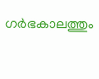ഗര്‍ഭകാലത്തും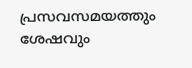പ്രസവസമയത്തും ശേഷവും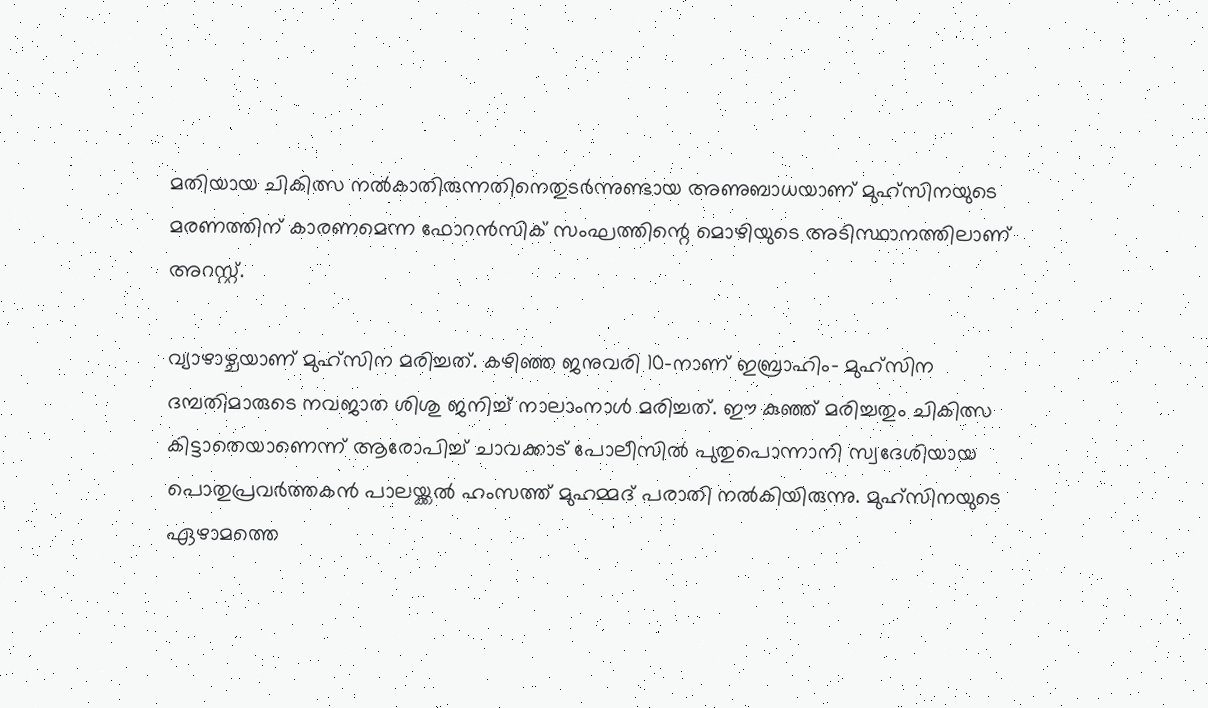മതിയായ ചികിത്സ നല്‍കാതിരുന്നതിനെതുടര്‍ന്നുണ്ടായ അണുബാധയാണ് മുഹ്സിനയുടെ മരണത്തിന് കാരണമെന്ന ഫോറന്‍സിക് സംഘത്തിന്റെ മൊഴിയുടെ അടിസ്ഥാനത്തിലാണ് അറസ്റ്റ്.

വ്യാഴാഴ്ചയാണ് മുഹ്‌സിന മരിച്ചത്. കഴിഞ്ഞ ജനുവരി 10-നാണ് ഇബ്രാഹിം- മുഹ്‌സിന ദമ്പതിമാരുടെ നവജാത ശിശു ജനിച്ച് നാലാംനാള്‍ മരിച്ചത്. ഈ കുഞ്ഞ് മരിച്ചതും ചികിത്സ കിട്ടാതെയാണെന്ന് ആരോപിച്ച് ചാവക്കാട് പോലീസില്‍ പുതുപൊന്നാനി സ്വദേശിയായ പൊതുപ്രവര്‍ത്തകന്‍ പാലയ്ക്കല്‍ ഹംസത്ത് മുഹമ്മദ് പരാതി നല്‍കിയിരുന്നു. മുഹ്‌സിനയുടെ ഏഴാമത്തെ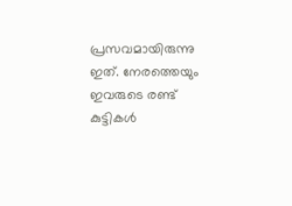പ്രസവമായിരുന്നു ഇത്. നേരത്തെയും ഇവരുടെ രണ്ട് കുട്ടികള്‍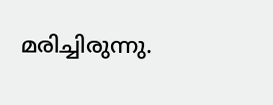മരിച്ചിരുന്നു.